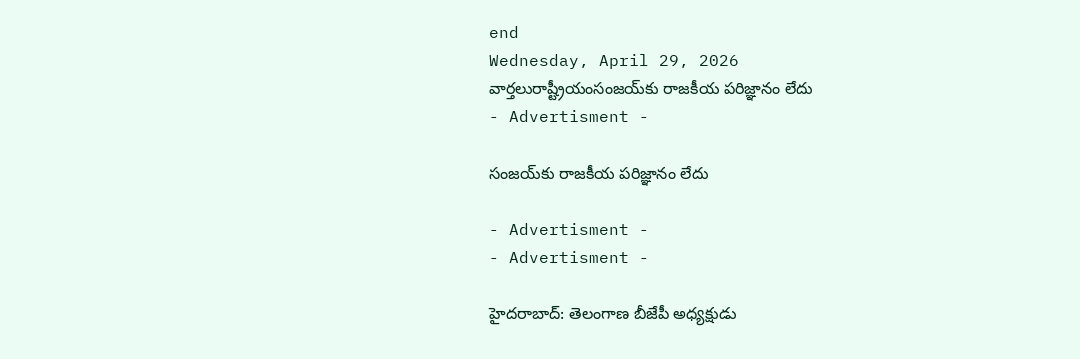end
Wednesday, April 29, 2026
వార్తలురాష్ట్రీయంసంజయ్‌కు రాజకీయ పరిజ్ఞానం లేదు
- Advertisment -

సంజయ్‌కు రాజకీయ పరిజ్ఞానం లేదు

- Advertisment -
- Advertisment -

హైదరాబాద్: తెలంగాణ బీజేపీ అధ్యక్షుడు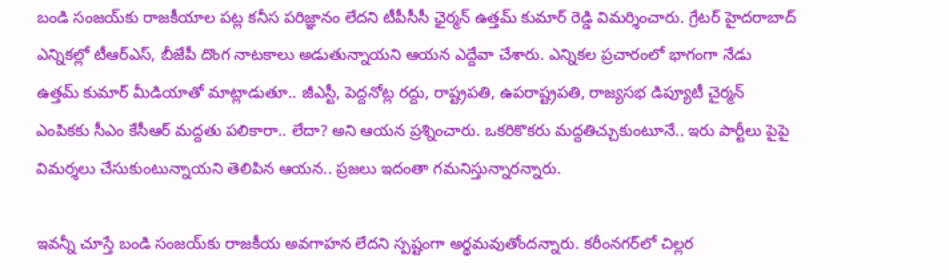బండి సంజయ్‌కు రాజకీయాల పట్ల కనీస పరిజ్ఞానం లేదని టీపీసీసీ ఛైర్మన్‌ ఉత్తమ్‌ కుమార్ రెడ్డి విమర్శించారు. గ్రేటర్‌ హైదరాబాద్‌ ఎన్నికల్లో టీఆర్ఎస్, బీజేపీ దొంగ నాటకాలు అడుతున్నాయని ఆయన ఎద్దేవా చేశారు. ఎన్నికల ప్రచారంలో భాగంగా నేడు ఉత్తమ్‌ కుమార్‌ మీడియాతో మాట్లాడుతూ.. జీఎస్టీ, పెద్దనోట్ల రద్దు, రాష్ట్రపతి, ఉపరాష్ట్రపతి, రాజ్యసభ డిప్యూటీ చైర్మన్‌ ఎంపికకు సీఎం కేసీఆర్ మద్దతు పలికారా.. లేదా? అని ఆయన ప్రశ్నించారు. ఒకరికొకరు మద్దతిచ్చుకుంటూనే.. ఇరు పార్టీలు పైపై విమర్శలు చేసుకుంటున్నాయని తెలిపిన ఆయన.. ప్రజలు ఇదంతా గమనిస్తున్నారన్నారు.

ఇవన్నీ చూస్తే బండి సంజయ్‌కు రాజకీయ అవగాహన లేదని స్పష్టంగా అర్థమవుతోందన్నారు. కరీంనగర్‌లో చిల్లర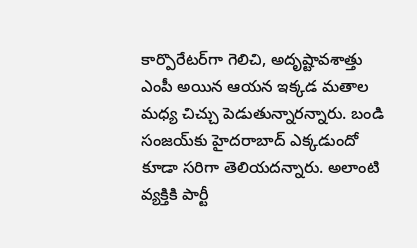కార్పొరేటర్‌గా గెలిచి, అదృష్టావశాత్తు ఎంపీ అయిన ఆయన ఇక్కడ మతాల మధ్య చిచ్చు పెడుతున్నారన్నారు. బండి సంజయ్‌కు హైదరాబాద్ ఎక్కడుందో కూడా సరిగా తెలియదన్నారు. అలాంటి వ్యక్తికి పార్టీ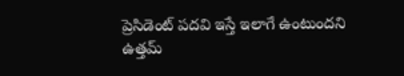ప్రెసిడెంట్ పదవి ఇస్తే ఇలాగే ఉంటుందని ఉత్తమ్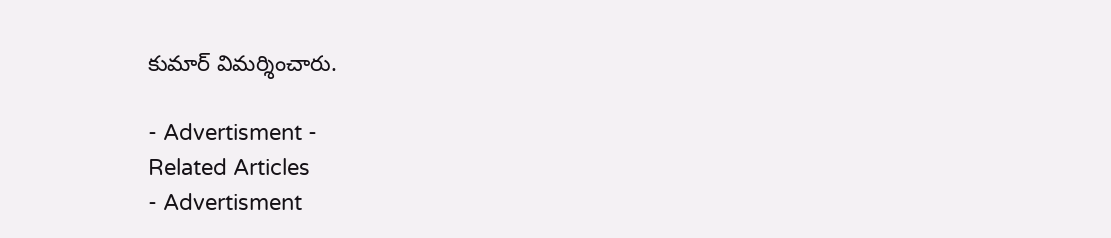కుమార్‌ విమర్శించారు.

- Advertisment -
Related Articles
- Advertisment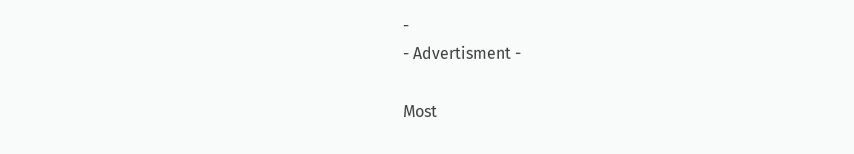-
- Advertisment -

Most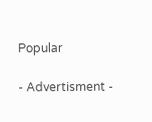Popular

- Advertisment -